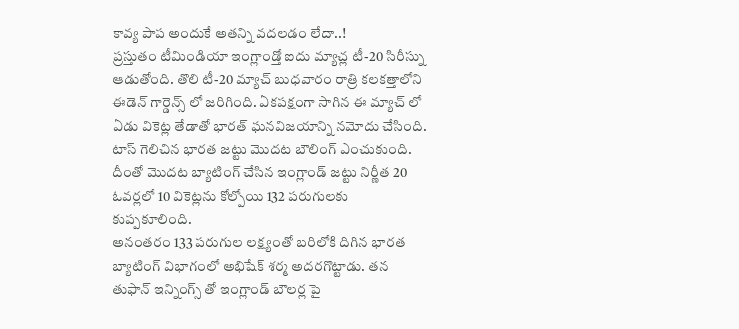కావ్య పాప అందుకే అతన్ని వదలడం లేదా..!
ప్రస్తుతం టీమిండియా ఇంగ్లాండ్తో ఐదు మ్యాచ్ల టీ-20 సిరీస్ను ఆడుతోంది. తొలి టీ-20 మ్యాచ్ బుధవారం రాత్రి కలకత్తాలోని ఈడెన్ గార్డెన్స్ లో జరిగింది. ఏకపక్షంగా సాగిన ఈ మ్యాచ్ లో ఏడు వికెట్ల తేడాతో భారత్ ఘనవిజయాన్ని నమోదు చేసింది. టాస్ గెలిచిన భారత జట్టు మొదట బౌలింగ్ ఎంచుకుంది. దీంతో మొదట బ్యాటింగ్ చేసిన ఇంగ్లాండ్ జట్టు నిర్ణీత 20 ఓవర్లలో 10 వికెట్లను కోల్పోయి 132 పరుగులకు కుప్పకూలింది.
అనంతరం 133 పరుగుల లక్ష్యంతో బరిలోకి దిగిన భారత బ్యాటింగ్ విభాగంలో అభిషేక్ శర్మ అదరగొట్టాడు. తన తుఫాన్ ఇన్నింగ్స్ తో ఇంగ్లాండ్ బౌలర్ల పై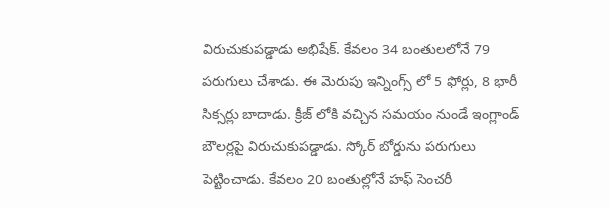విరుచుకుపడ్డాడు అభిషేక్. కేవలం 34 బంతులలోనే 79 పరుగులు చేశాడు. ఈ మెరుపు ఇన్నింగ్స్ లో 5 ఫోర్లు, 8 భారీ సిక్సర్లు బాదాడు. క్రీజ్ లోకి వచ్చిన సమయం నుండే ఇంగ్లాండ్ బౌలర్లపై విరుచుకుపడ్డాడు. స్కోర్ బోర్డును పరుగులు పెట్టించాడు. కేవలం 20 బంతుల్లోనే హఫ్ సెంచరీ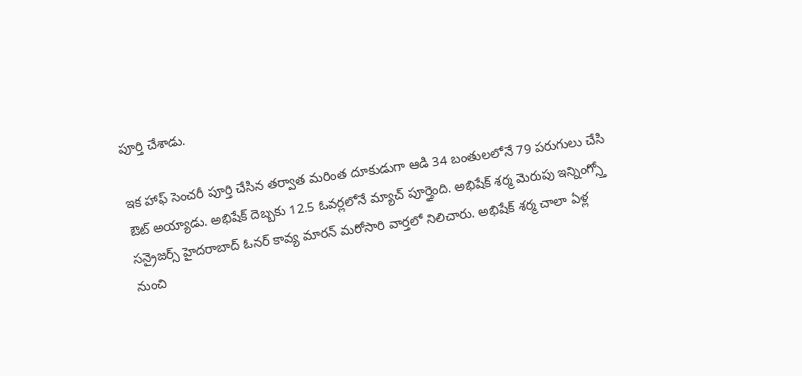పూర్తి చేశాడు.

ఇక హాఫ్ సెంచరీ పూర్తి చేసిన తర్వాత మరింత దూకుడుగా ఆడి 34 బంతులలోనే 79 పరుగులు చేసి ఔట్ అయ్యాడు. అభిషేక్ దెబ్బకు 12.5 ఓవర్లలోనే మ్యాచ్ పూర్తైంది. అభిషేక్ శర్మ మెరుపు ఇన్నింగ్స్తో సన్రైజర్స్ హైదరాబాద్ ఓనర్ కావ్య మారన్ మరోసారి వార్తలో నిలిచారు. అభిషేక్ శర్మ చాలా ఏళ్ల నుంచి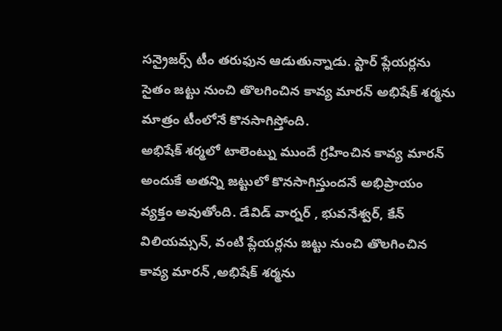సన్రైజర్స్ టీం తరుఫున ఆడుతున్నాడు. స్టార్ ప్లేయర్లను సైతం జట్టు నుంచి తొలగించిన కావ్య మారన్ అభిషేక్ శర్మను మాత్రం టీంలోనే కొనసాగిస్తోంది.
అభిషేక్ శర్మలో టాలెంట్ను ముందే గ్రహించిన కావ్య మారన్ అందుకే అతన్ని జట్టులో కొనసాగిస్తుందనే అభిప్రాయం వ్యక్తం అవుతోంది. డేవిడ్ వార్నర్ , భువనేశ్వర్, కేన్ విలియమ్సన్, వంటి ప్లేయర్లను జట్టు నుంచి తొలగించిన కావ్య మారన్ ,అభిషేక్ శర్మను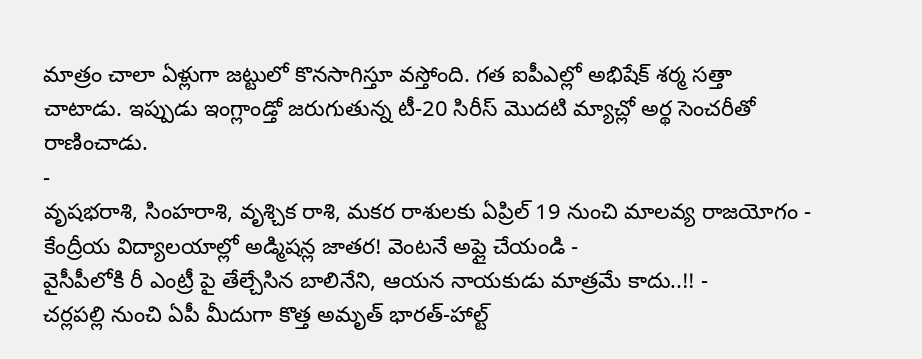మాత్రం చాలా ఏళ్లుగా జట్టులో కొనసాగిస్తూ వస్తోంది. గత ఐపీఎల్లో అభిషేక్ శర్మ సత్తా చాటాడు. ఇప్పుడు ఇంగ్లాండ్తో జరుగుతున్న టీ-20 సిరీస్ మొదటి మ్యాచ్లో అర్థ సెంచరీతో రాణించాడు.
-
వృషభరాశి, సింహరాశి, వృశ్చిక రాశి, మకర రాశులకు ఏప్రిల్ 19 నుంచి మాలవ్య రాజయోగం -
కేంద్రీయ విద్యాలయాల్లో అడ్మిషన్ల జాతర! వెంటనే అప్లై చేయండి -
వైసీపీలోకి రీ ఎంట్రీ పై తేల్చేసిన బాలినేని, ఆయన నాయకుడు మాత్రమే కాదు..!! -
చర్లపల్లి నుంచి ఏపీ మీదుగా కొత్త అమృత్ భారత్-హాల్ట్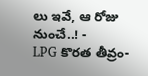లు ఇవే, ఆ రోజు నుంచే..! -
LPG కొరత తీవ్రం-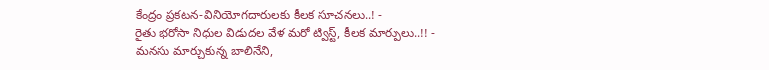కేంద్రం ప్రకటన-వినియోగదారులకు కీలక సూచనలు..! -
రైతు భరోసా నిధుల విడుదల వేళ మరో ట్విస్ట్, కీలక మార్పులు..!! -
మనసు మార్చుకున్న బాలినేని,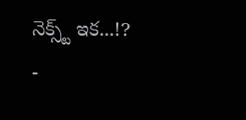నెక్స్ట్ ఇక...!? -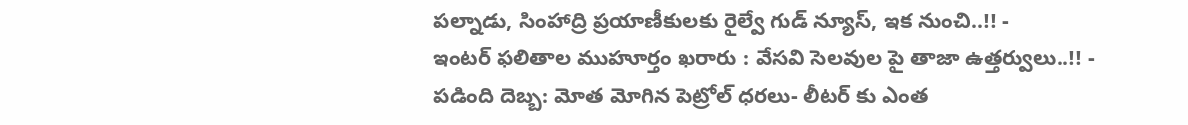పల్నాడు, సింహాద్రి ప్రయాణీకులకు రైల్వే గుడ్ న్యూస్, ఇక నుంచి..!! -
ఇంటర్ ఫలితాల ముహూర్తం ఖరారు : వేసవి సెలవుల పై తాజా ఉత్తర్వులు..!! -
పడింది దెబ్బ: మోత మోగిన పెట్రోల్ ధరలు- లీటర్ కు ఎంత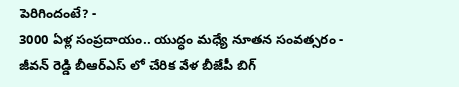పెరిగిందంటే? -
3000 ఏళ్ల సంప్రదాయం.. యుద్ధం మధ్యే నూతన సంవత్సరం -
జీవన్ రెడ్డి బీఆర్ఎస్ లో చేరిక వేళ బీజేపీ బిగ్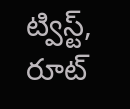ట్విస్ట్, రూట్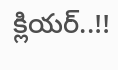క్లియర్..!!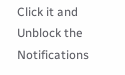Click it and Unblock the Notifications